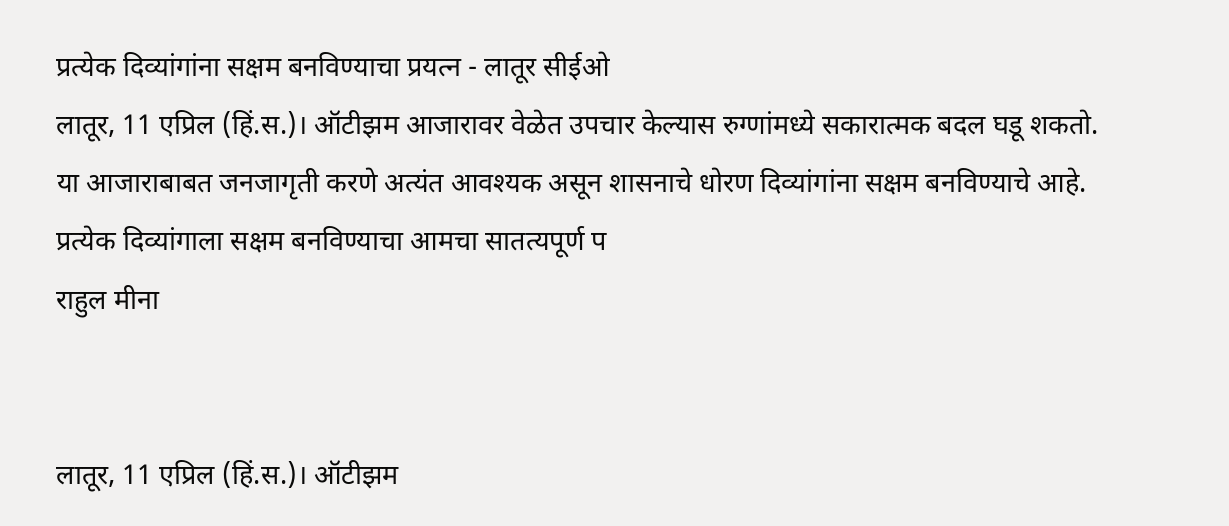प्रत्येक दिव्यांगांना सक्षम बनविण्याचा प्रयत्न - लातूर सीईओ
लातूर, 11 एप्रिल (हिं.स.)। ऑटीझम आजारावर वेळेत उपचार केल्यास रुग्णांमध्ये सकारात्मक बदल घडू शकतो. या आजाराबाबत जनजागृती करणे अत्यंत आवश्यक असून शासनाचे धोरण दिव्यांगांना सक्षम बनविण्याचे आहे. प्रत्येक दिव्यांगाला सक्षम बनविण्याचा आमचा सातत्यपूर्ण प
राहुल मीना


लातूर, 11 एप्रिल (हिं.स.)। ऑटीझम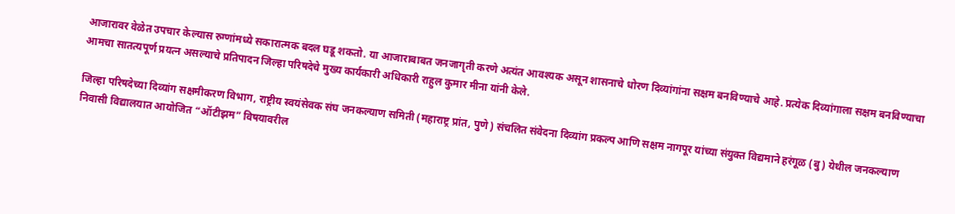आजारावर वेळेत उपचार केल्यास रुग्णांमध्ये सकारात्मक बदल घडू शकतो. या आजाराबाबत जनजागृती करणे अत्यंत आवश्यक असून शासनाचे धोरण दिव्यांगांना सक्षम बनविण्याचे आहे. प्रत्येक दिव्यांगाला सक्षम बनविण्याचा आमचा सातत्यपूर्ण प्रयत्न असल्याचे प्रतिपादन जिल्हा परिषदेचे मुख्य कार्यकारी अधिकारी राहुल कुमार मीना यांनी केले.

जिल्हा परिषदेच्या दिव्यांग सक्षमीकरण विभाग, राष्ट्रीय स्वयंसेवक संघ जनकल्याण समिती (महाराष्ट्र प्रांत, पुणे) संचलित संवेदना दिव्यांग प्रकल्प आणि सक्षम नागपूर यांच्या संयुक्त विद्यमाने हरंगूळ (बु) येथील जनकल्याण निवासी विद्यालयात आयोजित “ऑटीझम” विषयावरील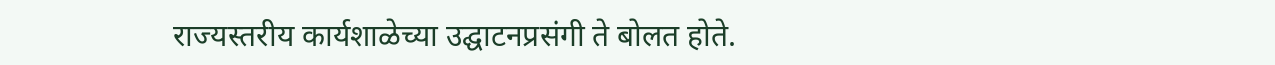राज्यस्तरीय कार्यशाळेच्या उद्घाटनप्रसंगी ते बोलत होते.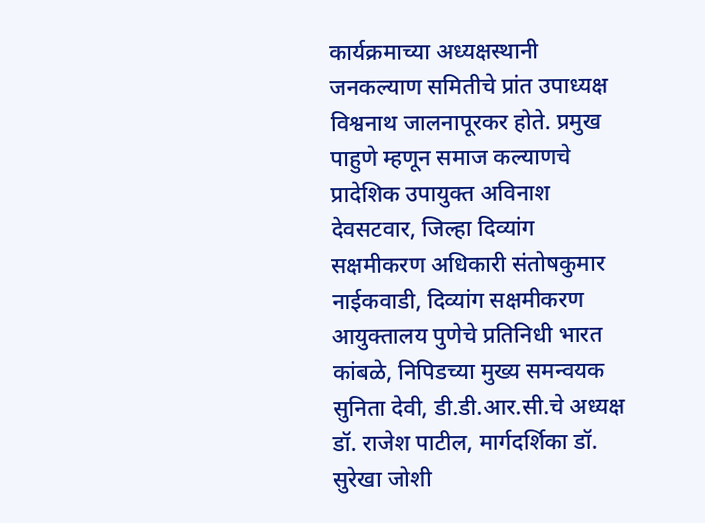कार्यक्रमाच्या अध्यक्षस्थानी जनकल्याण समितीचे प्रांत उपाध्यक्ष विश्वनाथ जालनापूरकर होते. प्रमुख पाहुणे म्हणून समाज कल्याणचे प्रादेशिक उपायुक्त अविनाश देवसटवार, जिल्हा दिव्यांग सक्षमीकरण अधिकारी संतोषकुमार नाईकवाडी, दिव्यांग सक्षमीकरण आयुक्तालय पुणेचे प्रतिनिधी भारत कांबळे, निपिडच्या मुख्य समन्वयक सुनिता देवी, डी.डी.आर.सी.चे अध्यक्ष डॉ. राजेश पाटील, मार्गदर्शिका डॉ. सुरेखा जोशी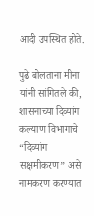आदी उपस्थित होते.

पुढे बोलताना मीना यांनी सांगितले की, शासनाच्या दिव्यांग कल्याण विभागाचे “दिव्यांग सक्षमीकरण” असे नामकरण करण्यात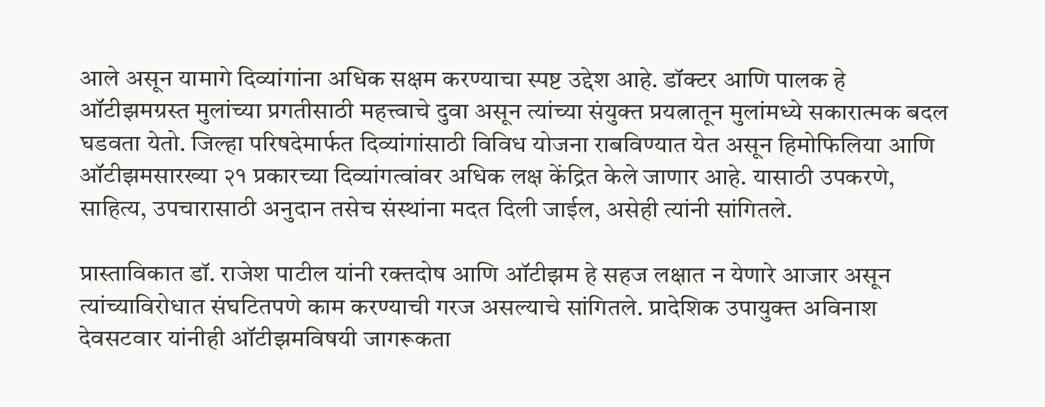आले असून यामागे दिव्यांगांना अधिक सक्षम करण्याचा स्पष्ट उद्देश आहे. डॉक्टर आणि पालक हे ऑटीझमग्रस्त मुलांच्या प्रगतीसाठी महत्त्वाचे दुवा असून त्यांच्या संयुक्त प्रयत्नातून मुलांमध्ये सकारात्मक बदल घडवता येतो. जिल्हा परिषदेमार्फत दिव्यांगांसाठी विविध योजना राबविण्यात येत असून हिमोफिलिया आणि ऑटीझमसारख्या २१ प्रकारच्या दिव्यांगत्वांवर अधिक लक्ष केंद्रित केले जाणार आहे. यासाठी उपकरणे, साहित्य, उपचारासाठी अनुदान तसेच संस्थांना मदत दिली जाईल, असेही त्यांनी सांगितले.

प्रास्ताविकात डॉ. राजेश पाटील यांनी रक्तदोष आणि ऑटीझम हे सहज लक्षात न येणारे आजार असून त्यांच्याविरोधात संघटितपणे काम करण्याची गरज असल्याचे सांगितले. प्रादेशिक उपायुक्त अविनाश देवसटवार यांनीही ऑटीझमविषयी जागरूकता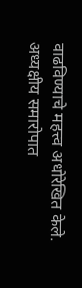वाढविण्याचे महत्त्व अधोरेखित केले. अध्यक्षीय समारोपात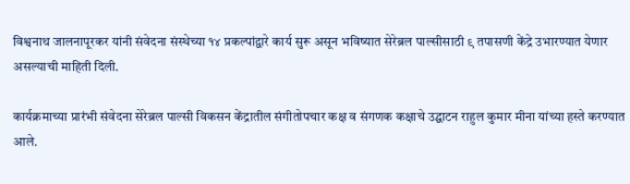विश्वनाथ जालनापूरकर यांनी संवेदना संस्थेच्या १४ प्रकल्पांद्वारे कार्य सुरू असून भविष्यात सेरेब्रल पाल्सीसाठी ९ तपासणी केंद्रे उभारण्यात येणार असल्याची माहिती दिली.

कार्यक्रमाच्या प्रारंभी संवेदना सेरेब्रल पाल्सी विकसन केंद्रातील संगीतोपचार कक्ष व संगणक कक्षाचे उद्घाटन राहुल कुमार मीना यांच्या हस्ते करण्यात आले.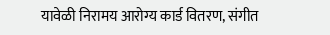यावेळी निरामय आरोग्य कार्ड वितरण, संगीत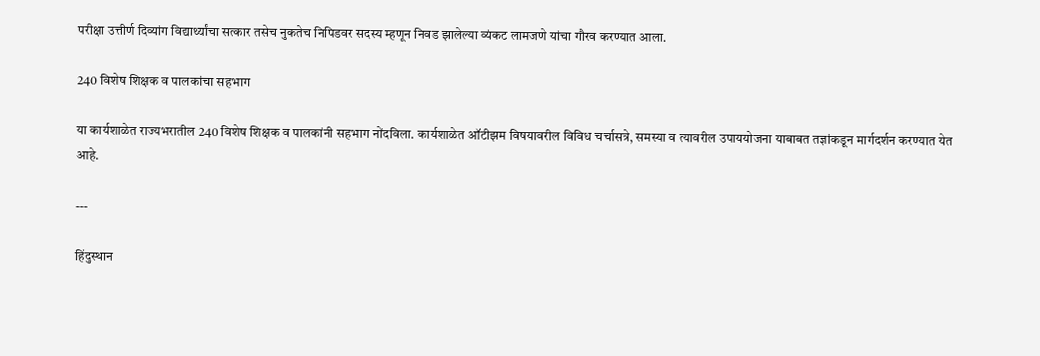परीक्षा उत्तीर्ण दिव्यांग विद्यार्थ्यांचा सत्कार तसेच नुकतेच निपिडवर सदस्य म्हणून निवड झालेल्या व्यंकट लामजणे यांचा गौरव करण्यात आला.

240 विशेष शिक्षक व पालकांचा सहभाग

या कार्यशाळेत राज्यभरातील 240 विशेष शिक्षक व पालकांनी सहभाग नोंदविला. कार्यशाळेत ऑटीझम विषयावरील विविध चर्चासत्रे, समस्या व त्यावरील उपाययोजना याबाबत तज्ञांकडून मार्गदर्शन करण्यात येत आहे.

---

हिंदुस्थान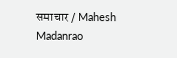समाचार / Mahesh Madanrao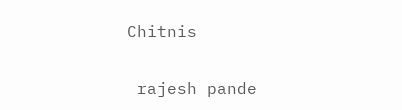Chitnis


 rajesh pande